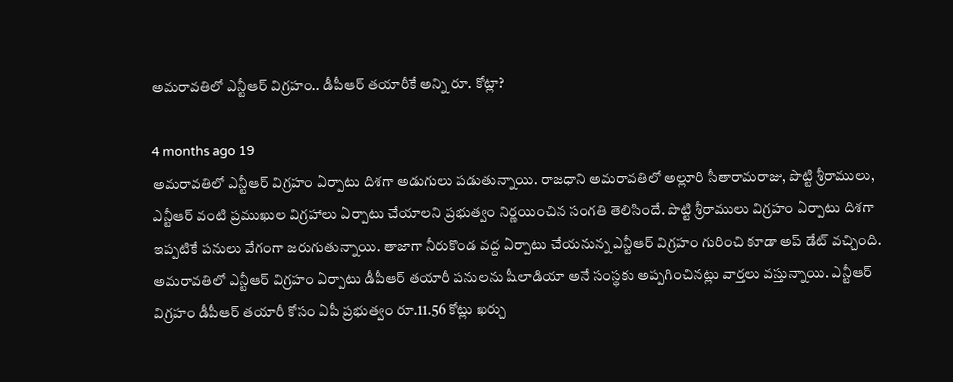అమరావతిలో ఎన్టీఆర్ విగ్రహం.. డీపీఆర్ తయారీకే అన్ని రూ. కోట్లా?

4 months ago 19
అమరావతిలో ఎన్టీఆర్ విగ్రహం ఏర్పాటు దిశగా అడుగులు పడుతున్నాయి. రాజధాని అమరావతిలో అల్లూరి సీతారామరాజు, పొట్టి శ్రీరాములు, ఎన్టీఆర్ వంటి ప్రముఖుల విగ్రహాలు ఏర్పాటు చేయాలని ప్రభుత్వం నిర్ణయించిన సంగతి తెలిసిందే. పొట్టి శ్రీరాములు విగ్రహం ఏర్పాటు దిశగా ఇప్పటికే పనులు వేగంగా జరుగుతున్నాయి. తాజాగా నీరుకొండ వద్ద ఏర్పాటు చేయనున్న ఎన్టీఆర్ విగ్రహం గురించి కూడా అప్ డేట్ వచ్చింది. అమరావతిలో ఎన్టీఆర్ విగ్రహం ఏర్పాటు డీపీఆర్ తయారీ పనులను షీలాడియా అనే సంస్థకు అప్పగించినట్లు వార్తలు వస్తున్నాయి. ఎన్టీఆర్ విగ్రహం డీపీఆర్ తయారీ కోసం ఏపీ ప్రభుత్వం రూ.11.56 కోట్లు ఖర్చు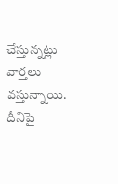చేస్తున్నట్లు వార్తలు వస్తున్నాయి. దీనిపై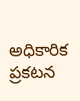అధికారిక ప్రకటన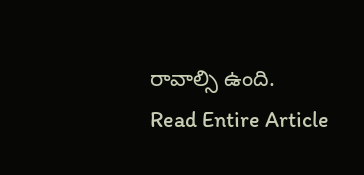రావాల్సి ఉంది.
Read Entire Article